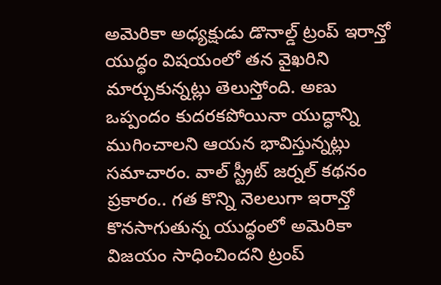అమెరికా అధ్యక్షుడు డొనాల్డ్ ట్రంప్ ఇరాన్తో యుద్ధం విషయంలో తన వైఖరిని మార్చుకున్నట్లు తెలుస్తోంది. అణు ఒప్పందం కుదరకపోయినా యుద్ధాన్ని ముగించాలని ఆయన భావిస్తున్నట్లు సమాచారం. వాల్ స్ట్రీట్ జర్నల్ కథనం ప్రకారం.. గత కొన్ని నెలలుగా ఇరాన్తో కొనసాగుతున్న యుద్ధంలో అమెరికా విజయం సాధించిందని ట్రంప్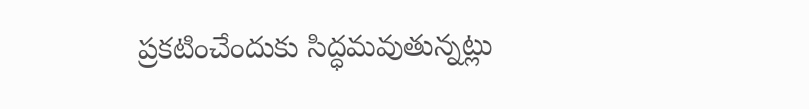ప్రకటించేందుకు సిద్ధమవుతున్నట్లు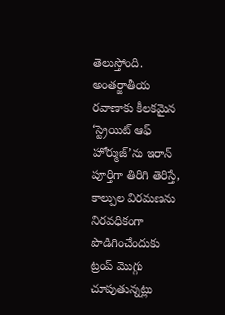తెలుస్తోంది.
అంతర్జాతీయ రవాణాకు కీలకమైన ‘స్ట్రెయిట్ ఆఫ్ హోర్ముజ్’ను ఇరాన్ పూర్తిగా తిరిగి తెరిస్తే, కాల్పుల విరమణను నిరవధికంగా పొడిగించేందుకు ట్రంప్ మొగ్గు చూపుతున్నట్లు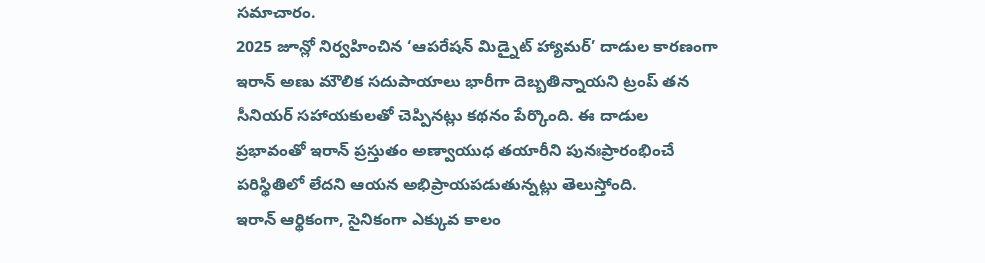సమాచారం.
2025 జూన్లో నిర్వహించిన ‘ఆపరేషన్ మిడ్నైట్ హ్యామర్’ దాడుల కారణంగా ఇరాన్ అణు మౌలిక సదుపాయాలు భారీగా దెబ్బతిన్నాయని ట్రంప్ తన సీనియర్ సహాయకులతో చెప్పినట్లు కథనం పేర్కొంది. ఈ దాడుల ప్రభావంతో ఇరాన్ ప్రస్తుతం అణ్వాయుధ తయారీని పునఃప్రారంభించే పరిస్థితిలో లేదని ఆయన అభిప్రాయపడుతున్నట్లు తెలుస్తోంది.
ఇరాన్ ఆర్థికంగా, సైనికంగా ఎక్కువ కాలం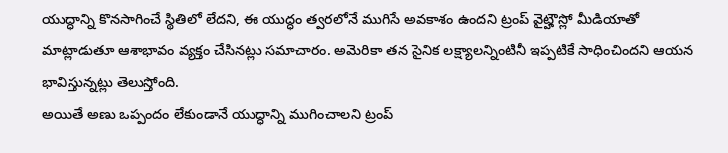యుద్ధాన్ని కొనసాగించే స్థితిలో లేదని, ఈ యుద్ధం త్వరలోనే ముగిసే అవకాశం ఉందని ట్రంప్ వైట్హౌస్లో మీడియాతో మాట్లాడుతూ ఆశాభావం వ్యక్తం చేసినట్లు సమాచారం. అమెరికా తన సైనిక లక్ష్యాలన్నింటినీ ఇప్పటికే సాధించిందని ఆయన భావిస్తున్నట్లు తెలుస్తోంది.
అయితే అణు ఒప్పందం లేకుండానే యుద్ధాన్ని ముగించాలని ట్రంప్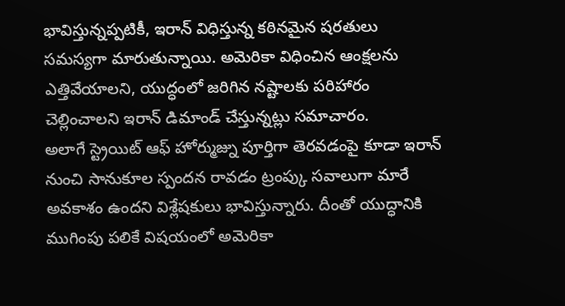భావిస్తున్నప్పటికీ, ఇరాన్ విధిస్తున్న కఠినమైన షరతులు సమస్యగా మారుతున్నాయి. అమెరికా విధించిన ఆంక్షలను ఎత్తివేయాలని, యుద్ధంలో జరిగిన నష్టాలకు పరిహారం చెల్లించాలని ఇరాన్ డిమాండ్ చేస్తున్నట్లు సమాచారం.
అలాగే స్ట్రెయిట్ ఆఫ్ హోర్ముజ్ను పూర్తిగా తెరవడంపై కూడా ఇరాన్ నుంచి సానుకూల స్పందన రావడం ట్రంప్కు సవాలుగా మారే అవకాశం ఉందని విశ్లేషకులు భావిస్తున్నారు. దీంతో యుద్ధానికి ముగింపు పలికే విషయంలో అమెరికా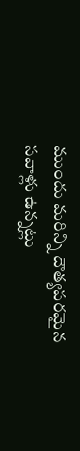ముందు మరిన్ని దౌత్యపరమైన సవాళ్లు ఉన్నట్లు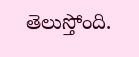తెలుస్తోంది.